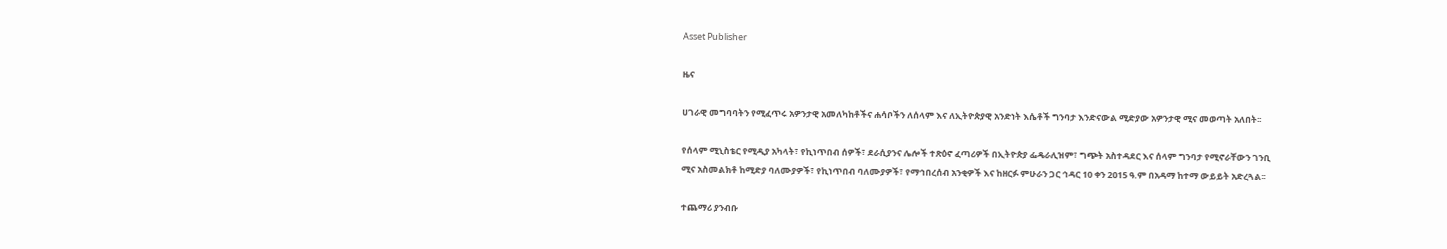Asset Publisher

ዜና

ሀገራዊ መግባባትን የሚፈጥሩ አዎንታዊ አመለካከቶችና ሐሳቦችን ለሰላም እና ለኢትዮጵያዊ አንድነት እሴቶች ግንባታ እንድናውል ሚድያው አዎንታዊ ሚና መወጣት አለበት፡፡

የሰላም ሚኒስቴር የሚዲያ አካላት፣ የኪነጥበብ ሰዎች፣ ደራሲያንና ሌሎች ተጽዕኖ ፈጣሪዎች በኢትዮጵያ ፌዴራሊዝም፣ ግጭት አስተዳደር እና ሰላም ግንባታ የሚኖራቸውን ገንቢ ሚና አስመልክቶ ከሚድያ ባለሙያዎች፣ የኪነጥበብ ባለሙያዎች፣ የማኅበረሰብ አንቂዎች እና ከዘርፉ ምሁራን ጋር ኅዳር 10 ቀን 2ዐ15 ዓ.ም በአዳማ ከተማ ውይይት አድረጓል፡፡

ተጨማሪ ያንብቡ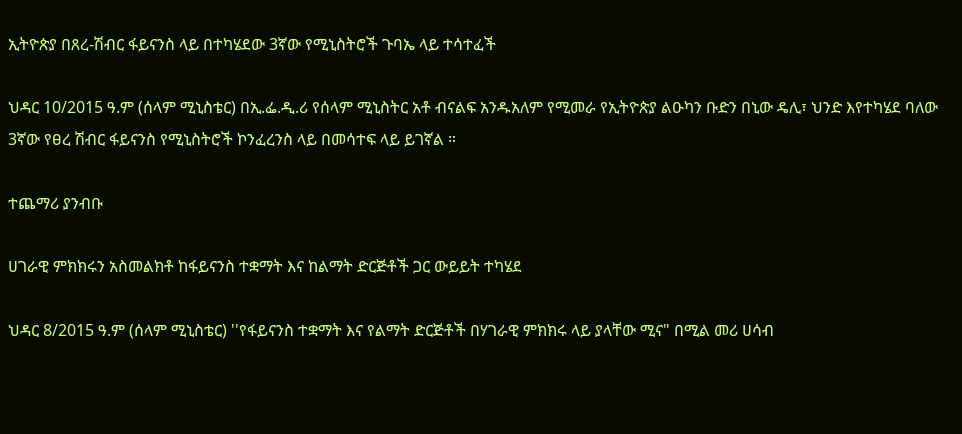ኢትዮጵያ በጸረ-ሽብር ፋይናንስ ላይ በተካሄደው 3ኛው የሚኒስትሮች ጉባኤ ላይ ተሳተፈች

ህዳር 10/2015 ዓ.ም (ሰላም ሚኒስቴር) በኢ.ፌ.ዲ.ሪ የሰላም ሚኒስትር አቶ ብናልፍ አንዱአለም የሚመራ የኢትዮጵያ ልዑካን ቡድን በኒው ዴሊ፣ ህንድ እየተካሄደ ባለው 3ኛው የፀረ ሽብር ፋይናንስ የሚኒስትሮች ኮንፈረንስ ላይ በመሳተፍ ላይ ይገኛል ።

ተጨማሪ ያንብቡ

ሀገራዊ ምክክሩን አስመልክቶ ከፋይናንስ ተቋማት እና ከልማት ድርጅቶች ጋር ውይይት ተካሄደ

ህዳር 8/2015 ዓ.ም (ሰላም ሚኒስቴር) ''የፋይናንስ ተቋማት እና የልማት ድርጅቶች በሃገራዊ ምክክሩ ላይ ያላቸው ሚና" በሚል መሪ ሀሳብ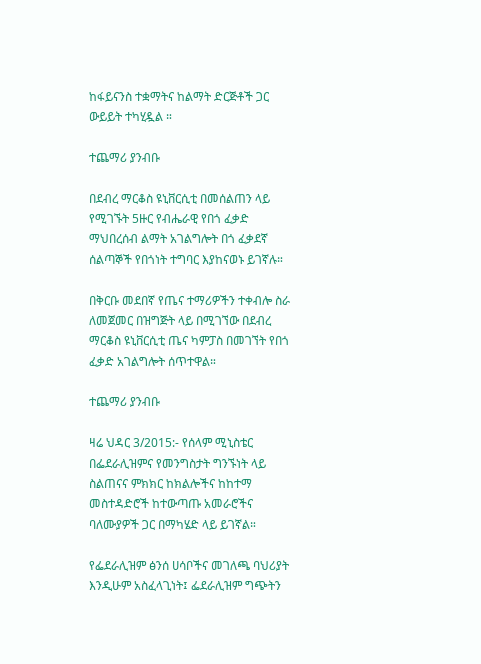ከፋይናንስ ተቋማትና ከልማት ድርጅቶች ጋር ውይይት ተካሂዷል ።

ተጨማሪ ያንብቡ

በደብረ ማርቆስ ዩኒቨርሲቲ በመሰልጠን ላይ የሚገኙት 5ዙር የብሔራዊ የበጎ ፈቃድ ማህበረሰብ ልማት አገልግሎት በጎ ፈቃደኛ ሰልጣኞች የበጎነት ተግባር እያከናወኑ ይገኛሉ።

በቅርቡ መደበኛ የጤና ተማሪዎችን ተቀብሎ ስራ ለመጀመር በዝግጅት ላይ በሚገኘው በደብረ ማርቆስ ዩኒቨርሲቲ ጤና ካምፓስ በመገኘት የበጎ ፈቃድ አገልግሎት ሰጥተዋል።

ተጨማሪ ያንብቡ

ዛሬ ህዳር 3/2015:- የሰላም ሚኒስቴር በፌደራሊዝምና የመንግስታት ግንኙነት ላይ ስልጠናና ምክክር ከክልሎችና ከከተማ መስተዳድሮች ከተውጣጡ አመራሮችና ባለሙያዎች ጋር በማካሄድ ላይ ይገኛል።

የፌደራሊዝም ፅንሰ ሀሳቦችና መገለጫ ባህሪያት እንዲሁም አስፈላጊነት፤ ፌደራሊዝም ግጭትን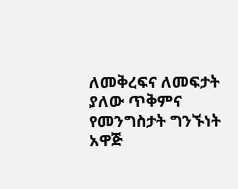ለመቅረፍና ለመፍታት ያለው ጥቅምና የመንግስታት ግንኙነት አዋጅ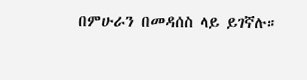በምሁራን በመዳሰስ ላይ ይገኛሉ።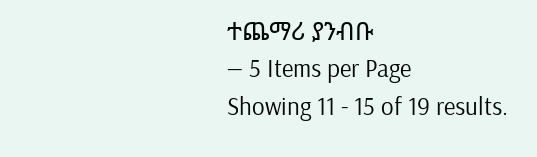ተጨማሪ ያንብቡ
— 5 Items per Page
Showing 11 - 15 of 19 results.